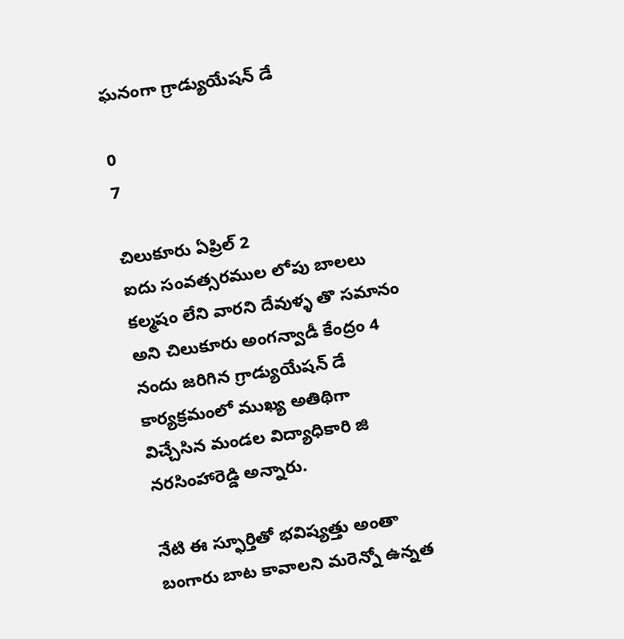ఘనంగా గ్రాడ్యుయేషన్ డే

0
7

చిలుకూరు ఏప్రిల్ 2
ఐదు సంవత్సరముల లోపు బాలలు కల్మషం లేని వారని దేవుళ్ళ తొ సమానం అని చిలుకూరు అంగన్వాడీ కేంద్రం 4 నందు జరిగిన గ్రాడ్యుయేషన్ డే కార్యక్రమంలో ముఖ్య అతిథిగా విచ్చేసిన మండల విద్యాధికారి జి నరసింహారెడ్డి అన్నారు.

నేటి ఈ స్ఫూర్తితో భవిష్యత్తు అంతా బంగారు బాట కావాలని మరెన్నో ఉన్నత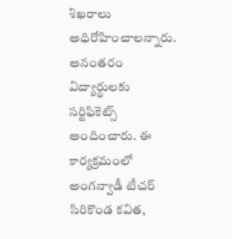శిఖరాలు అధిరోహించాలన్నారు. అనంతరం విద్యార్థులకు సర్టిఫికెట్స్ అందించారు. ఈ కార్యక్రమంలో అంగన్వాడీ టీచర్ సిరికొండ కవిత,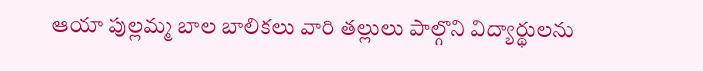ఆయా పుల్లమ్మ బాల బాలికలు వారి తల్లులు పాల్గొని విద్యార్థులను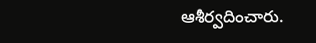ఆశీర్వదించారు.